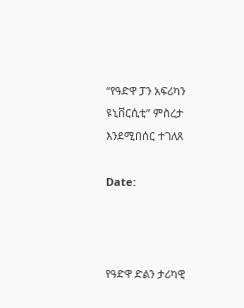“የዓድዋ ፓን አፍሪካን ዩኒቨርሲቲ” ምስረታ እንደሚበሰር ተገለጸ

Date:



የዓድዋ ድልን ታሪካዊ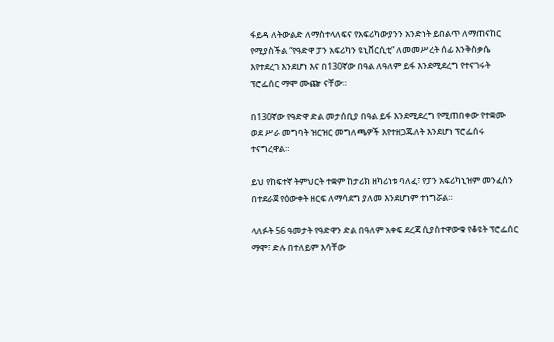ፋይዳ ለትውልድ ለማስተላለፍና የአፍሪካውያንን አንድነት ይበልጥ ለማጠናከር የሚያስችል “የዓድዋ ፓን አፍሪካን ዩኒቨርሲቲ” ለመመሥረት ሰፊ እንቅስቃሴ እየተደረገ እንደሆነ እና በ130ኛው በዓል ለዓለም ይፋ እንደሚደረግ የተናገሩት ፕሮፌሰር ማሞ ሙጬ ናቸው።

በ130ኛው የዓድዋ ድል መታሰቢያ በዓል ይፋ እንደሚደረግ የሚጠበቀው የተቋሙ ወደ ሥራ መግባት ዝርዝር መግለጫዎች እየተዘጋጁለት እንደሆነ ፕሮፌሰሩ ተናግረዋል።

ይህ የከፍተኛ ትምህርት ተቋም ከታሪክ ዘካሪነቱ ባለፈ፣ የፓን አፍሪካኒዝም መንፈስን በተደራጀ የዕውቀት ዘርፍ ለማሳደግ ያለመ እንደሆነም ተነግሯል።

ላለፉት 56 ዓመታት የዓድዋን ድል በዓለም አቀፍ ደረጃ ሲያስተዋውቁ የቆዩት ፕሮፌሰር ማሞ፣ ድሉ በተለይም እሳቸው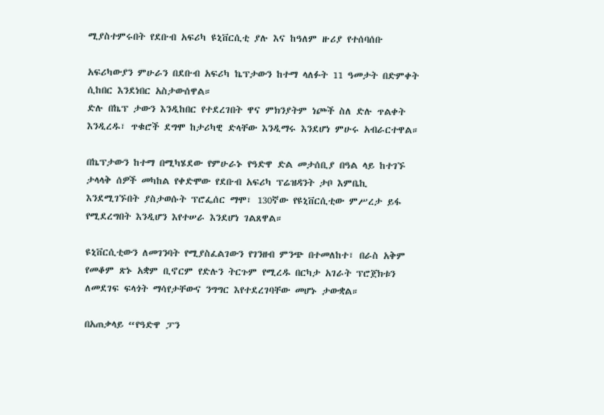ሚያስተምሩበት የደቡብ አፍሪካ ዩኒቨርሲቲ ያሉ እና ከዓለም ዙሪያ የተሰባሰቡ

አፍሪካውያን ምሁራን በደቡብ አፍሪካ ኬፕታውን ከተማ ላለፉት 11 ዓመታት በድምቀት ሲከበር እንደነበር አስታውሰዋል።
ድሉ በኬፕ ታውን እንዲከበር የተደረገበት ዋና ምክንያትም ነጮች ስለ ድሉ ጥልቀት እንዲረዱ፣ ጥቁሮች ደግሞ ከታሪካዊ ድላቸው እንዲማሩ እንደሆነ ምሁሩ አብራርተዋል።

በኬፕታውን ከተማ በሚካሄደው የምሁራኑ የዓድዋ ድል መታሰቢያ በዓል ላይ ከተገኙ ታላላቅ ሰዎች መካከል የቀድሞው የደቡብ አፍሪካ ፕሬዝዳንት ታቦ እምቤኪ እንደሚገኙበት ያስታወሱት ፕሮፌሰር ማሞ፣ 130ኛው የዩኒቨርሲቲው ምሥረታ ይፋ የሚደረግበት እንዲሆን እየተሠራ እንደሆነ ገልጸዋል።

ዩኒቨርሲቲውን ለመገንባት የሚያስፈልገውን የገንዘብ ምንጭ በተመለከተ፣ በራስ አቅም የመቆም ጽኑ አቋም ቢኖርም የድሉን ትርጉም የሚረዱ በርካታ አገራት ፕሮጀክቱን ለመደገፍ ፍላጎት ማሳየታቸውና ንግግር እየተደረገባቸው መሆኑ ታውቋል።

በአጠቃላይ “የዓድዋ ፓን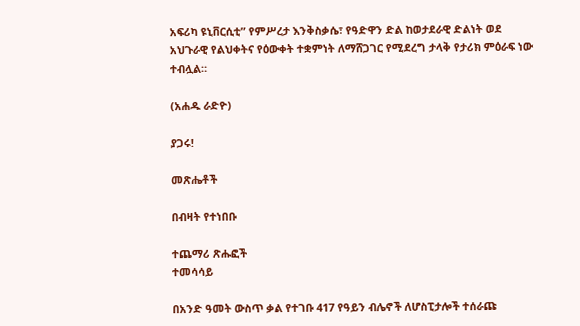አፍሪካ ዩኒቨርሲቲ” የምሥረታ እንቅስቃሴ፣ የዓድዋን ድል ከወታደራዊ ድልነት ወደ አህጉራዊ የልህቀትና የዕውቀት ተቋምነት ለማሸጋገር የሚደረግ ታላቅ የታሪክ ምዕራፍ ነው ተብሏል።

(አሐዱ ራድዮ)

ያጋሩ!

መጽሔቶች

በብዛት የተነበቡ

ተጨማሪ ጽሑፎች
ተመሳሳይ

በአንድ ዓመት ውስጥ ቃል የተገቡ 417 የዓይን ብሌኖች ለሆስፒታሎች ተሰራጩ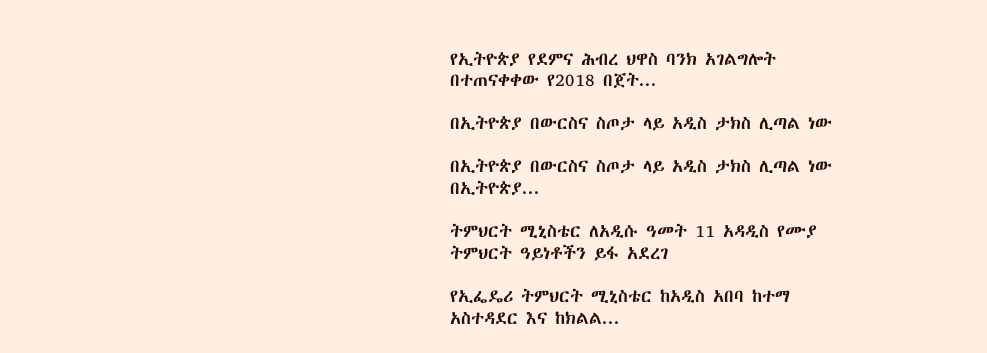የኢትዮጵያ የደምና ሕብረ ህዋስ ባንክ አገልግሎት በተጠናቀቀው የ2018 በጀት...

በኢትዮጵያ በውርስና ስጦታ ላይ አዲስ ታክስ ሊጣል ነው

በኢትዮጵያ በውርስና ስጦታ ላይ አዲስ ታክስ ሊጣል ነው በኢትዮጵያ...

ትምህርት ሚኒስቴር ለአዲሱ ዓመት 11 አዳዲስ የሙያ ትምህርት ዓይነቶችን ይፋ አደረገ

የኢፌዴሪ ትምህርት ሚኒስቴር ከአዲስ አበባ ከተማ አስተዳደር እና ከክልል...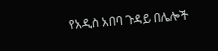የአዲስ አበባ ጉዳይ በሌሎች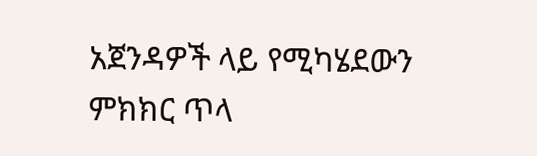አጀንዳዎች ላይ የሚካሄደውን ምክክር ጥላ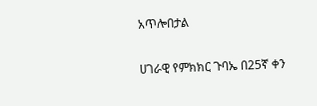አጥሎበታል

ሀገራዊ የምክክር ጉባኤ በ25ኛ ቀን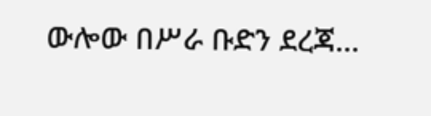ውሎው በሥራ ቡድን ደረጃ...